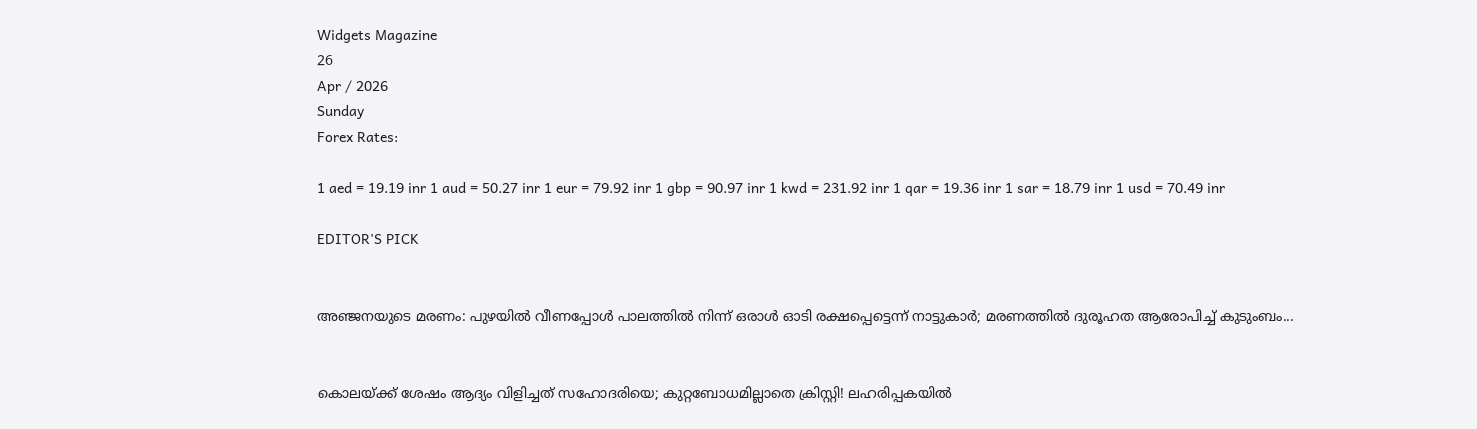Widgets Magazine
26
Apr / 2026
Sunday
Forex Rates:

1 aed = 19.19 inr 1 aud = 50.27 inr 1 eur = 79.92 inr 1 gbp = 90.97 inr 1 kwd = 231.92 inr 1 qar = 19.36 inr 1 sar = 18.79 inr 1 usd = 70.49 inr

EDITOR'S PICK


അഞ്ജനയുടെ മരണം: പുഴയിൽ വീണപ്പോൾ പാലത്തിൽ നിന്ന് ഒരാൾ ഓടി രക്ഷപ്പെട്ടെന്ന് നാട്ടുകാർ; മരണത്തിൽ ദുരൂഹത ആരോപിച്ച് കുടുംബം...


കൊലയ്ക്ക് ശേഷം ആദ്യം വിളിച്ചത് സഹോദരിയെ; കുറ്റബോധമില്ലാതെ ക്രിസ്റ്റി! ലഹരിപ്പകയിൽ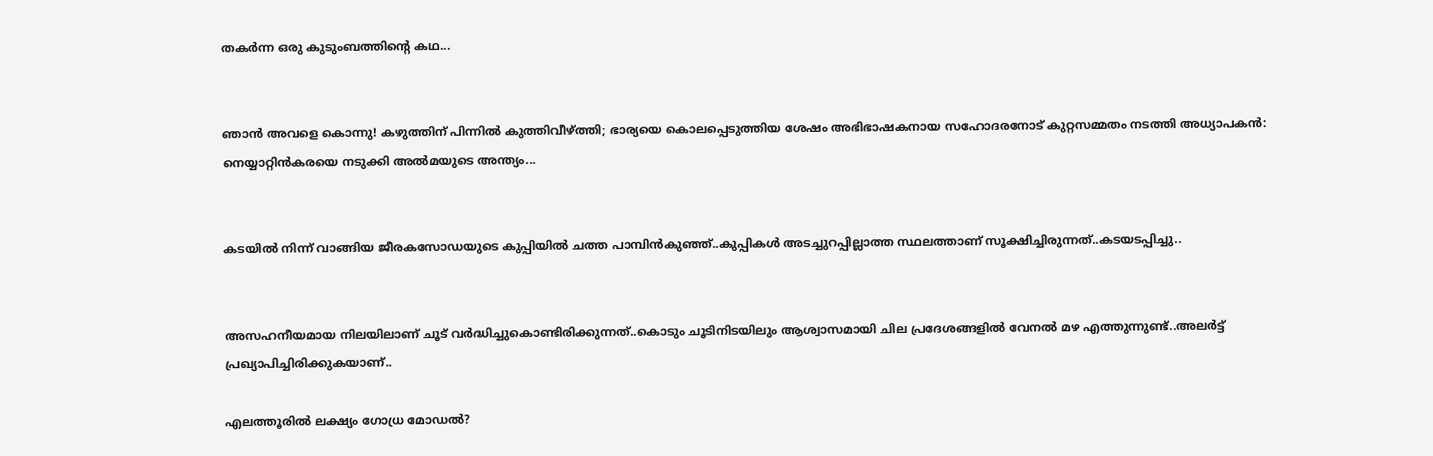തകർന്ന ഒരു കുടുംബത്തിന്റെ കഥ...


ഞാൻ അവളെ കൊന്നു! കഴുത്തിന് പിന്നിൽ കുത്തിവീഴ്ത്തി; ഭാര്യയെ കൊലപ്പെടുത്തിയ ശേഷം അഭിഭാഷകനായ സഹോദരനോട് കുറ്റസമ്മതം നടത്തി അധ്യാപകൻ: നെയ്യാറ്റിൻകരയെ നടുക്കി അൽമയുടെ അന്ത്യം...


കടയിൽ നിന്ന് വാങ്ങിയ ജീരകസോഡയുടെ കുപ്പിയിൽ ചത്ത പാമ്പിൻകുഞ്ഞ്..കുപ്പികൾ അടച്ചുറപ്പില്ലാത്ത സ്ഥലത്താണ് സൂക്ഷിച്ചിരുന്നത്..കടയടപ്പിച്ചു..


അസഹനീയമായ നിലയിലാണ് ചൂട് വർദ്ധിച്ചുകൊണ്ടിരിക്കുന്നത്..കൊടും ചൂടിനിടയിലും ആശ്വാസമായി ചില പ്രദേശങ്ങളിൽ വേനൽ മഴ എത്തുന്നുണ്ട്..അലർട്ട് പ്രഖ്യാപിച്ചിരിക്കുകയാണ്..

എലത്തൂരില്‍ ലക്ഷ്യം ഗോധ്ര മോഡല്‍?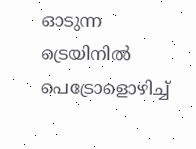ഓടുന്ന ട്രെയിനില്‍ പെട്രോളൊഴിച്ച്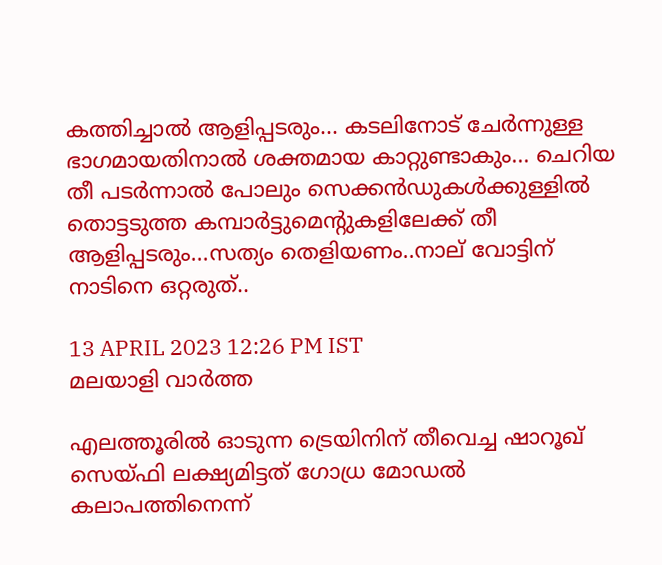കത്തിച്ചാല്‍ ആളിപ്പടരും... കടലിനോട് ചേര്‍ന്നുള്ള ഭാഗമായതിനാല്‍ ശക്തമായ കാറ്റുണ്ടാകും... ചെറിയ തീ പടര്‍ന്നാല്‍ പോലും സെക്കന്‍ഡുകള്‍ക്കുള്ളില്‍ തൊട്ടടുത്ത കമ്പാര്‍ട്ടുമെന്റുകളിലേക്ക് തീ ആളിപ്പടരും...സത്യം തെളിയണം..നാല് വോട്ടിന് നാടിനെ ഒറ്റരുത്..

13 APRIL 2023 12:26 PM IST
മലയാളി വാര്‍ത്ത

എലത്തൂരില്‍ ഓടുന്ന ട്രെയിനിന് തീവെച്ച ഷാറൂഖ് സെയ്ഫി ലക്ഷ്യമിട്ടത് ഗോധ്ര മോഡല്‍ കലാപത്തിനെന്ന്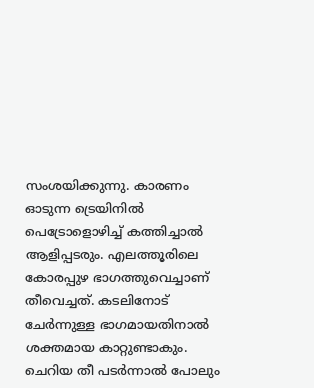സംശയിക്കുന്നു. കാരണം ഓടുന്ന ട്രെയിനില്‍ പെട്രോളൊഴിച്ച് കത്തിച്ചാല്‍ ആളിപ്പടരും. എലത്തൂരിലെ കോരപ്പുഴ ഭാഗത്തുവെച്ചാണ് തീവെച്ചത്. കടലിനോട് ചേര്‍ന്നുള്ള ഭാഗമായതിനാല്‍ ശക്തമായ കാറ്റുണ്ടാകും. ചെറിയ തീ പടര്‍ന്നാല്‍ പോലും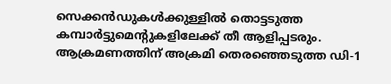സെക്കന്‍ഡുകള്‍ക്കുള്ളില്‍ തൊട്ടടുത്ത കമ്പാര്‍ട്ടുമെന്റുകളിലേക്ക് തീ ആളിപ്പടരും. ആക്രമണത്തിന് അക്രമി തെരഞ്ഞെടുത്ത ഡി-1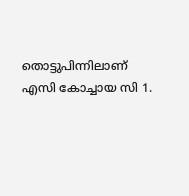തൊട്ടുപിന്നിലാണ് എസി കോച്ചായ സി 1.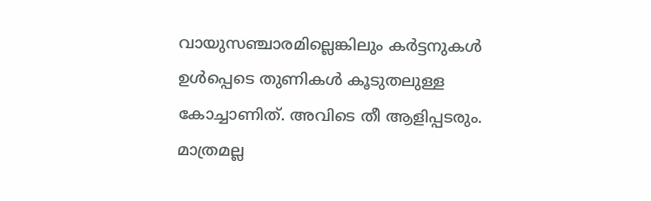വായുസഞ്ചാരമില്ലെങ്കിലും കര്‍ട്ടനുകള്‍ ഉള്‍പ്പെടെ തുണികള്‍ കൂടുതലുള്ള കോച്ചാണിത്. അവിടെ തീ ആളിപ്പടരും. മാത്രമല്ല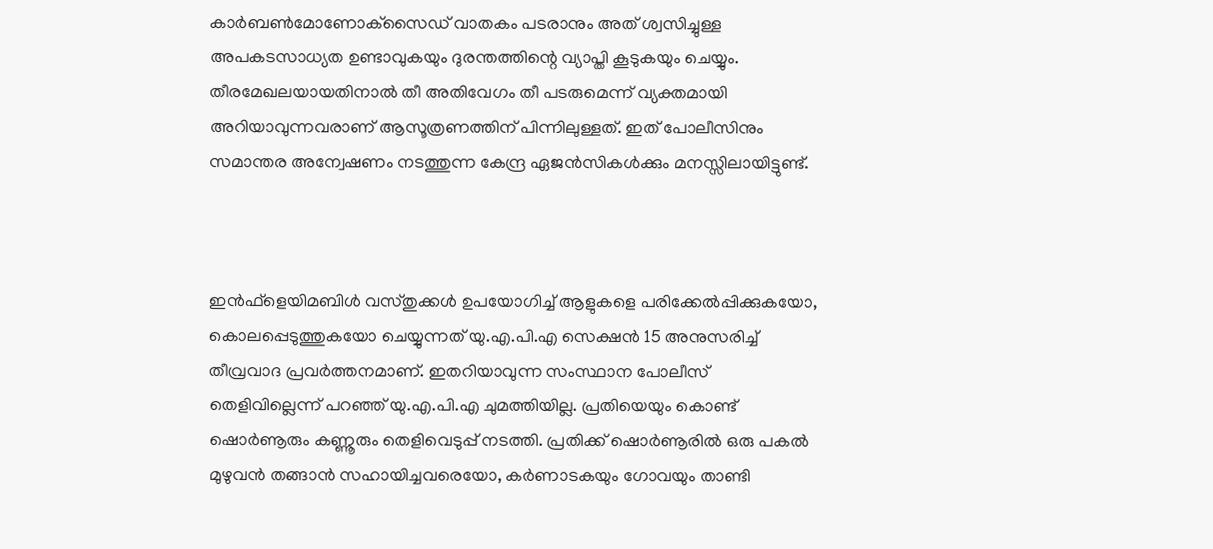കാര്‍ബണ്‍മോണോക്‌സൈഡ് വാതകം പടരാനും അത് ശ്വസിച്ചുള്ള അപകടസാധ്യത ഉണ്ടാവുകയും ദുരന്തത്തിന്റെ വ്യാപ്തി കൂടുകയും ചെയ്യും. തീരമേഖലയായതിനാല്‍ തീ അതിവേഗം തീ പടരുമെന്ന് വ്യക്തമായി അറിയാവുന്നവരാണ് ആസൂത്രണത്തിന് പിന്നിലുള്ളത്. ഇത് പോലീസിനും സമാന്തര അന്വേഷണം നടത്തുന്ന കേന്ദ്ര ഏജന്‍സികള്‍ക്കും മനസ്സിലായിട്ടുണ്ട്.



ഇന്‍ഫ്‌ളെയിമബിള്‍ വസ്തുക്കള്‍ ഉപയോഗിച്ച് ആളുകളെ പരിക്കേല്‍പ്പിക്കുകയോ, കൊലപ്പെടുത്തുകയോ ചെയ്യുന്നത് യു.എ.പി.എ സെക്ഷന്‍ 15 അനുസരിച്ച് തീവ്രവാദ പ്രവര്‍ത്തനമാണ്. ഇതറിയാവുന്ന സംസ്ഥാന പോലീസ് തെളിവില്ലെന്ന് പറഞ്ഞ് യു.എ.പി.എ ചുമത്തിയില്ല. പ്രതിയെയും കൊണ്ട് ഷൊര്‍ണൂരും കണ്ണൂരും തെളിവെടുപ്പ് നടത്തി. പ്രതിക്ക് ഷൊര്‍ണൂരില്‍ ഒരു പകല്‍ മുഴുവന്‍ തങ്ങാന്‍ സഹായിച്ചവരെയോ, കര്‍ണാടകയും ഗോവയും താണ്ടി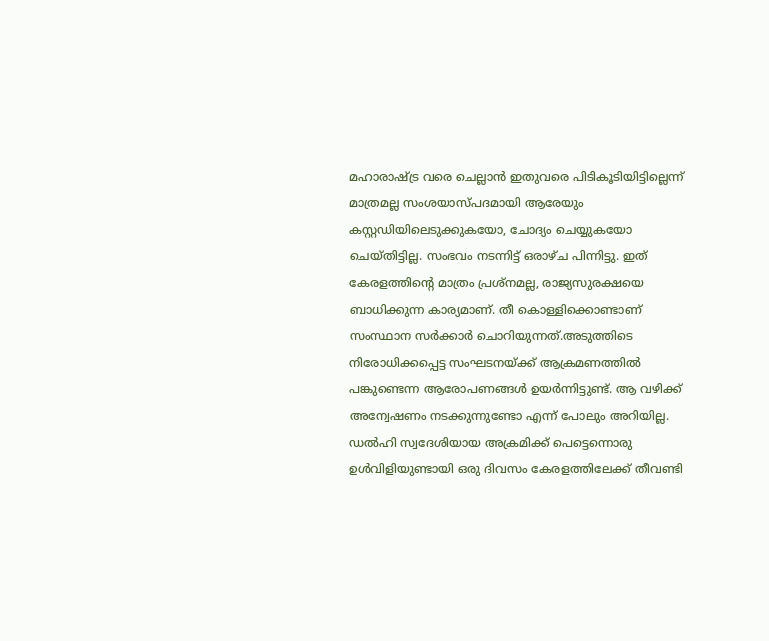മഹാരാഷ്ട്ര വരെ ചെല്ലാന്‍ ഇതുവരെ പിടികൂടിയിട്ടില്ലെന്ന് മാത്രമല്ല സംശയാസ്പദമായി ആരേയും കസ്റ്റഡിയിലെടുക്കുകയോ, ചോദ്യം ചെയ്യുകയോ ചെയ്തിട്ടില്ല. സംഭവം നടന്നിട്ട് ഒരാഴ്ച പിന്നിട്ടു. ഇത് കേരളത്തിന്റെ മാത്രം പ്രശ്‌നമല്ല, രാജ്യസുരക്ഷയെ ബാധിക്കുന്ന കാര്യമാണ്. തീ കൊള്ളിക്കൊണ്ടാണ് സംസ്ഥാന സര്‍ക്കാര്‍ ചൊറിയുന്നത്.അടുത്തിടെ നിരോധിക്കപ്പെട്ട സംഘടനയ്ക്ക് ആക്രമണത്തില്‍ പങ്കുണ്ടെന്ന ആരോപണങ്ങള്‍ ഉയര്‍ന്നിട്ടുണ്ട്. ആ വഴിക്ക് അന്വേഷണം നടക്കുന്നുണ്ടോ എന്ന് പോലും അറിയില്ല. ഡല്‍ഹി സ്വദേശിയായ അക്രമിക്ക് പെട്ടെന്നൊരു ഉള്‍വിളിയുണ്ടായി ഒരു ദിവസം കേരളത്തിലേക്ക് തീവണ്ടി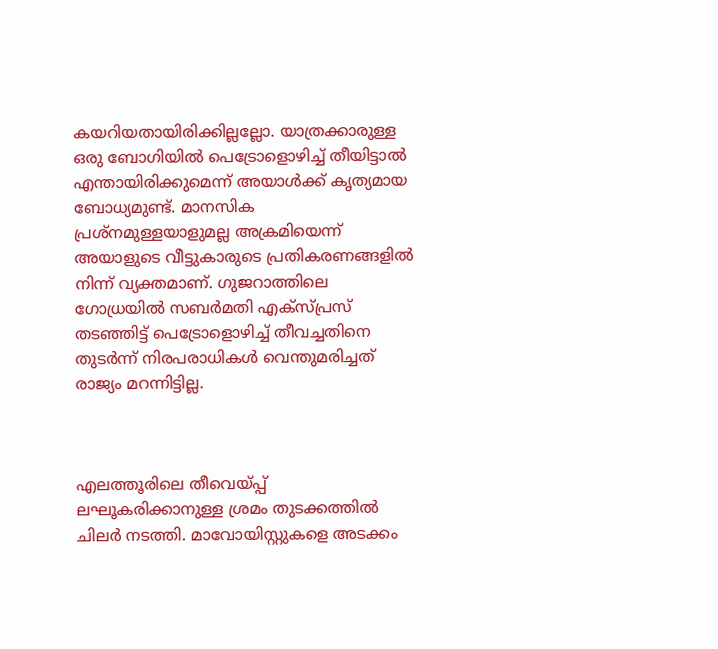കയറിയതായിരിക്കില്ലല്ലോ. യാത്രക്കാരുള്ള ഒരു ബോഗിയില്‍ പെട്രോളൊഴിച്ച് തീയിട്ടാല്‍ എന്തായിരിക്കുമെന്ന് അയാള്‍ക്ക് കൃത്യമായ ബോധ്യമുണ്ട്. മാനസിക പ്രശ്‌നമുള്ളയാളുമല്ല അക്രമിയെന്ന് അയാളുടെ വീട്ടുകാരുടെ പ്രതികരണങ്ങളില്‍ നിന്ന് വ്യക്തമാണ്. ഗുജറാത്തിലെ ഗോധ്രയില്‍ സബര്‍മതി എക്‌സ്പ്രസ് തടഞ്ഞിട്ട് പെട്രോളൊഴിച്ച് തീവച്ചതിനെ തുടര്‍ന്ന് നിരപരാധികള്‍ വെന്തുമരിച്ചത് രാജ്യം മറന്നിട്ടില്ല.



എലത്തൂരിലെ തീവെയ്പ്പ് ലഘൂകരിക്കാനുള്ള ശ്രമം തുടക്കത്തില്‍ ചിലര്‍ നടത്തി. മാവോയിസ്റ്റുകളെ അടക്കം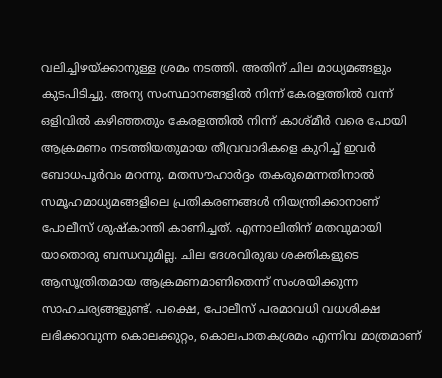വലിച്ചിഴയ്ക്കാനുള്ള ശ്രമം നടത്തി. അതിന് ചില മാധ്യമങ്ങളും കുടപിടിച്ചു. അന്യ സംസ്ഥാനങ്ങളില്‍ നിന്ന് കേരളത്തില്‍ വന്ന് ഒളിവില്‍ കഴിഞ്ഞതും കേരളത്തില്‍ നിന്ന് കാശ്മീര്‍ വരെ പോയി ആക്രമണം നടത്തിയതുമായ തീവ്രവാദികളെ കുറിച്ച് ഇവര്‍ ബോധപൂര്‍വം മറന്നു. മതസൗഹാര്‍ദ്ദം തകരുമെന്നതിനാല്‍ സമൂഹമാധ്യമങ്ങളിലെ പ്രതികരണങ്ങള്‍ നിയന്ത്രിക്കാനാണ് പോലീസ് ശുഷ്‌കാന്തി കാണിച്ചത്. എന്നാലിതിന് മതവുമായി യാതൊരു ബന്ധവുമില്ല. ചില ദേശവിരുദ്ധ ശക്തികളുടെ ആസൂത്രിതമായ ആക്രമണമാണിതെന്ന് സംശയിക്കുന്ന സാഹചര്യങ്ങളുണ്ട്. പക്ഷെ, പോലീസ് പരമാവധി വധശിക്ഷ ലഭിക്കാവുന്ന കൊലക്കുറ്റം, കൊലപാതകശ്രമം എന്നിവ മാത്രമാണ്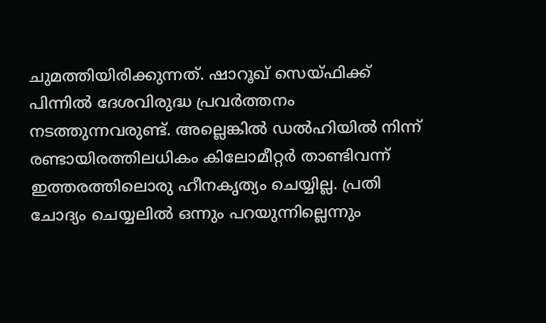ചുമത്തിയിരിക്കുന്നത്. ഷാറൂഖ് സെയ്ഫിക്ക് പിന്നില്‍ ദേശവിരുദ്ധ പ്രവര്‍ത്തനം നടത്തുന്നവരുണ്ട്. അല്ലെങ്കില്‍ ഡല്‍ഹിയില്‍ നിന്ന് രണ്ടായിരത്തിലധികം കിലോമീറ്റര്‍ താണ്ടിവന്ന് ഇത്തരത്തിലൊരു ഹീനകൃത്യം ചെയ്യില്ല. പ്രതി ചോദ്യം ചെയ്യലില്‍ ഒന്നും പറയുന്നില്ലെന്നും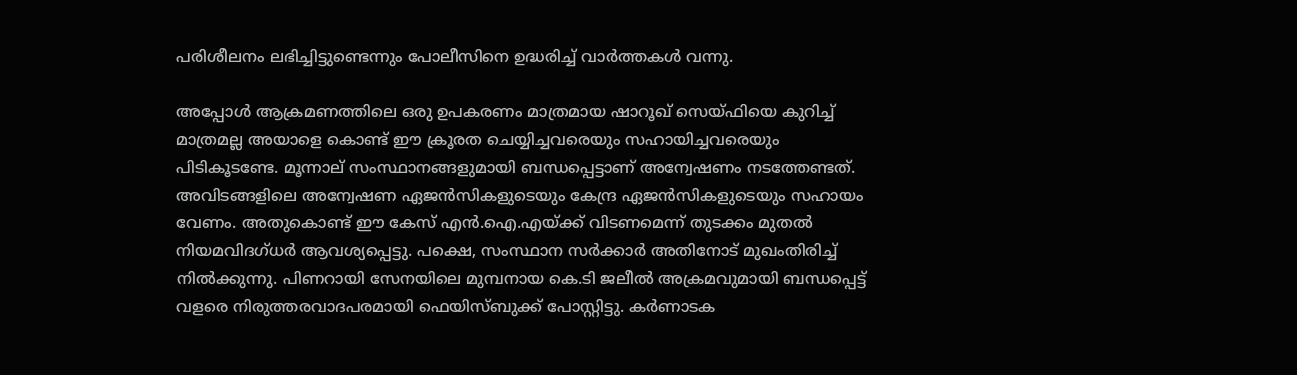പരിശീലനം ലഭിച്ചിട്ടുണ്ടെന്നും പോലീസിനെ ഉദ്ധരിച്ച് വാര്‍ത്തകള്‍ വന്നു.

അപ്പോള്‍ ആക്രമണത്തിലെ ഒരു ഉപകരണം മാത്രമായ ഷാറൂഖ് സെയ്ഫിയെ കുറിച്ച് മാത്രമല്ല അയാളെ കൊണ്ട് ഈ ക്രൂരത ചെയ്യിച്ചവരെയും സഹായിച്ചവരെയും പിടികൂടണ്ടേ. മൂന്നാല് സംസ്ഥാനങ്ങളുമായി ബന്ധപ്പെട്ടാണ് അന്വേഷണം നടത്തേണ്ടത്. അവിടങ്ങളിലെ അന്വേഷണ ഏജന്‍സികളുടെയും കേന്ദ്ര ഏജന്‍സികളുടെയും സഹായം വേണം. അതുകൊണ്ട് ഈ കേസ് എന്‍.ഐ.എയ്ക്ക് വിടണമെന്ന് തുടക്കം മുതല്‍ നിയമവിദഗ്ധര്‍ ആവശ്യപ്പെട്ടു. പക്ഷെ, സംസ്ഥാന സര്‍ക്കാര്‍ അതിനോട് മുഖംതിരിച്ച് നില്‍ക്കുന്നു. പിണറായി സേനയിലെ മുമ്പനായ കെ.ടി ജലീല്‍ അക്രമവുമായി ബന്ധപ്പെട്ട് വളരെ നിരുത്തരവാദപരമായി ഫെയിസ്ബുക്ക് പോസ്റ്റിട്ടു. കര്‍ണാടക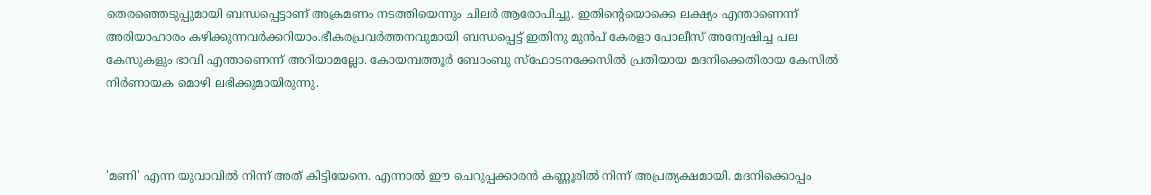തെരഞ്ഞെടുപ്പുമായി ബന്ധപ്പെട്ടാണ് അക്രമണം നടത്തിയെന്നും ചിലര്‍ ആരോപിച്ചു. ഇതിന്റെയൊക്കെ ലക്ഷ്യം എന്താണെന്ന് അരിയാഹാരം കഴിക്കുന്നവര്‍ക്കറിയാം.ഭീകരപ്രവര്‍ത്തനവുമായി ബന്ധപ്പെട്ട് ഇതിനു മുന്‍പ് കേരളാ പോലീസ് അന്വേഷിച്ച പല കേസുകളും ഭാവി എന്താണെന്ന് അറിയാമല്ലോ. കോയമ്പത്തൂര്‍ ബോംബു സ്‌ഫോടനക്കേസില്‍ പ്രതിയായ മദനിക്കെതിരായ കേസില്‍ നിര്‍ണായക മൊഴി ലഭിക്കുമായിരുന്നു.



'മണി' എന്ന യുവാവില്‍ നിന്ന് അത് കിട്ടിയേനെ. എന്നാല്‍ ഈ ചെറുപ്പക്കാരന്‍ കണ്ണൂരില്‍ നിന്ന് അപ്രത്യക്ഷമായി. മദനിക്കൊപ്പം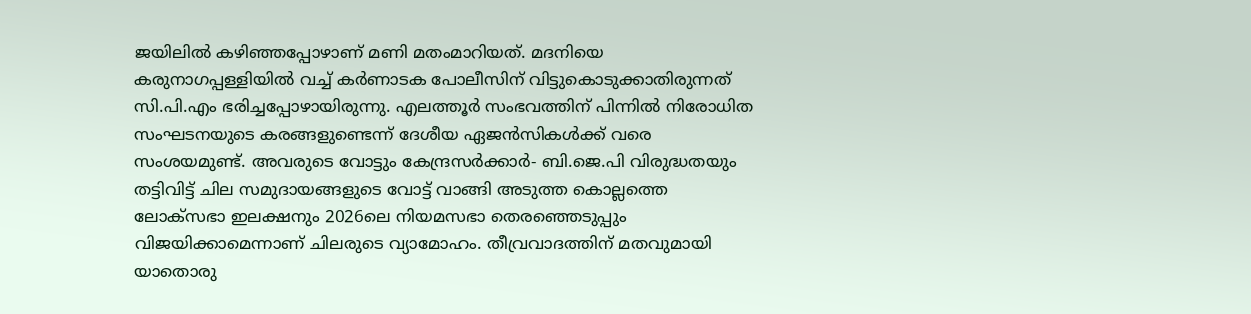ജയിലില്‍ കഴിഞ്ഞപ്പോഴാണ് മണി മതംമാറിയത്. മദനിയെ കരുനാഗപ്പള്ളിയില്‍ വച്ച് കര്‍ണാടക പോലീസിന് വിട്ടുകൊടുക്കാതിരുന്നത് സി.പി.എം ഭരിച്ചപ്പോഴായിരുന്നു. എലത്തൂര്‍ സംഭവത്തിന് പിന്നില്‍ നിരോധിത സംഘടനയുടെ കരങ്ങളുണ്ടെന്ന് ദേശീയ ഏജന്‍സികള്‍ക്ക് വരെ സംശയമുണ്ട്. അവരുടെ വോട്ടും കേന്ദ്രസര്‍ക്കാര്‍- ബി.ജെ.പി വിരുദ്ധതയും തട്ടിവിട്ട് ചില സമുദായങ്ങളുടെ വോട്ട് വാങ്ങി അടുത്ത കൊല്ലത്തെ ലോക്‌സഭാ ഇലക്ഷനും 2026ലെ നിയമസഭാ തെരഞ്ഞെടുപ്പും വിജയിക്കാമെന്നാണ് ചിലരുടെ വ്യാമോഹം. തീവ്രവാദത്തിന് മതവുമായി യാതൊരു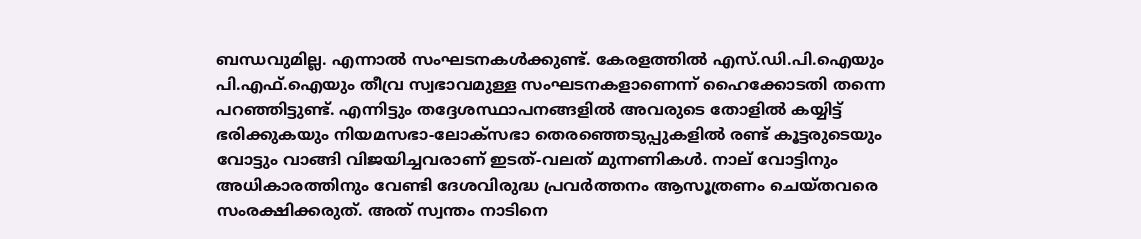ബന്ധവുമില്ല. എന്നാല്‍ സംഘടനകള്‍ക്കുണ്ട്. കേരളത്തില്‍ എസ്.ഡി.പി.ഐയും പി.എഫ്.ഐയും തീവ്ര സ്വഭാവമുള്ള സംഘടനകളാണെന്ന് ഹൈക്കോടതി തന്നെ പറഞ്ഞിട്ടുണ്ട്. എന്നിട്ടും തദ്ദേശസ്ഥാപനങ്ങളില്‍ അവരുടെ തോളില്‍ കയ്യിട്ട് ഭരിക്കുകയും നിയമസഭാ-ലോക്‌സഭാ തെരഞ്ഞെടുപ്പുകളില്‍ രണ്ട് കൂട്ടരുടെയും വോട്ടും വാങ്ങി വിജയിച്ചവരാണ് ഇടത്-വലത് മുന്നണികള്‍. നാല് വോട്ടിനും അധികാരത്തിനും വേണ്ടി ദേശവിരുദ്ധ പ്രവര്‍ത്തനം ആസൂത്രണം ചെയ്തവരെ സംരക്ഷിക്കരുത്. അത് സ്വന്തം നാടിനെ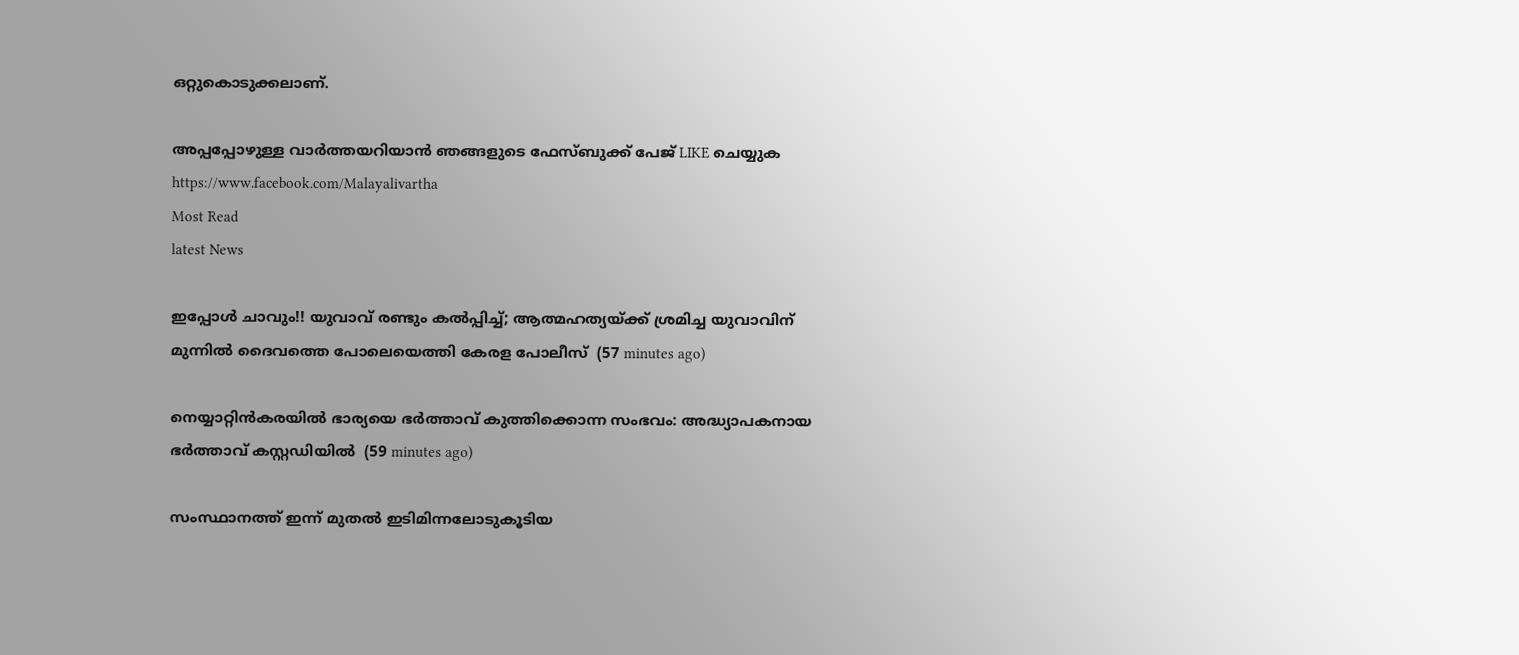ഒറ്റുകൊടുക്കലാണ്.

അപ്പപ്പോഴുള്ള വാര്‍ത്തയറിയാന്‍ ഞങ്ങളുടെ ഫേസ്‌ബുക്ക്‌ പേജ് LIKE ചെയ്യുക
https://www.facebook.com/Malayalivartha
Most Read
latest News

ഇപ്പോൾ ചാവും!! യുവാവ് രണ്ടും കൽപ്പിച്ച്; ആത്മഹത്യയ്ക്ക് ശ്രമിച്ച യുവാവിന് മുന്നിൽ ദൈവത്തെ പോലെയെത്തി കേരള പോലീസ്  (57 minutes ago)

നെയ്യാറ്റിന്‍കരയില്‍ ഭാര്യയെ ഭര്‍ത്താവ് കുത്തിക്കൊന്ന സംഭവം: അദ്ധ്യാപകനായ ഭര്‍ത്താവ് കസ്റ്റഡിയില്‍  (59 minutes ago)

സംസ്ഥാനത്ത് ഇന്ന് മുതല്‍ ഇടിമിന്നലോടുകൂടിയ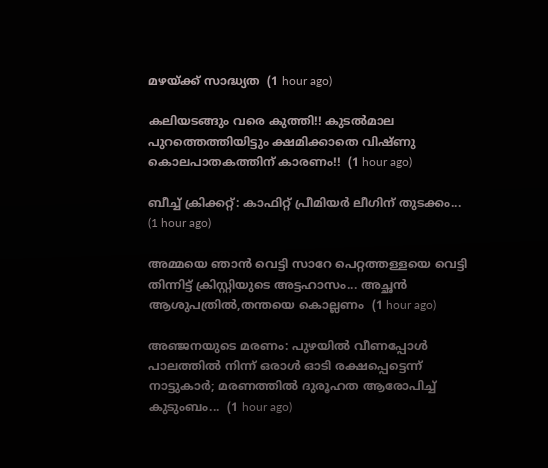മഴയ്ക്ക് സാദ്ധ്യത  (1 hour ago)

കലിയടങ്ങും വരെ കുത്തി!! കുടൽമാല പുറത്തെത്തിയിട്ടും ക്ഷമിക്കാതെ വിഷ്ണു കൊലപാതകത്തിന് കാരണം!!  (1 hour ago)

ബീച്ച് ക്രിക്കറ്റ്: കാഫിറ്റ് പ്രീമിയർ ലീഗിന് തുടക്കം...  (1 hour ago)

അമ്മയെ ഞാൻ വെട്ടി സാറേ പെറ്റത്തള്ളയെ വെട്ടി തിന്നിട്ട് ക്രിസ്റ്റിയുടെ അട്ടഹാസം... അച്ഛൻ ആശുപത്രിൽ,തന്തയെ കൊല്ലണം  (1 hour ago)

അഞ്ജനയുടെ മരണം: പുഴയിൽ വീണപ്പോൾ പാലത്തിൽ നിന്ന് ഒരാൾ ഓടി രക്ഷപ്പെട്ടെന്ന് നാട്ടുകാർ; മരണത്തിൽ ദുരൂഹത ആരോപിച്ച് കുടുംബം...  (1 hour ago)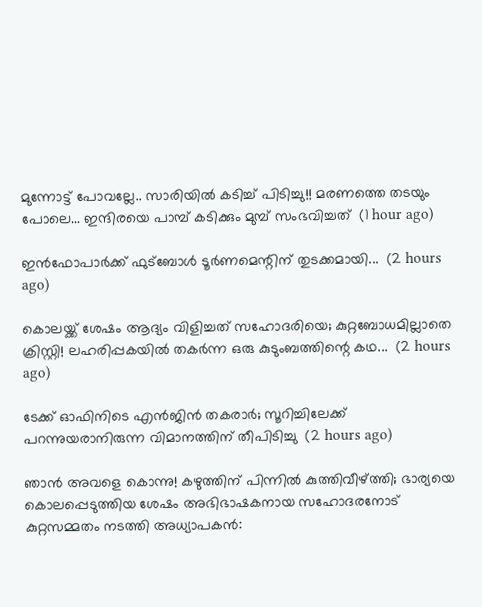മുന്നോട്ട് പോവല്ലേ.. സാരിയിൽ കടിച്ച് പിടിച്ചു!! മരണത്തെ തടയും പോലെ... ഇന്ദിരയെ പാമ്പ് കടിക്കും മുമ്പ് സംഭവിച്ചത്  (1 hour ago)

ഇൻഫോപാർക്ക് ഫുട്ബോൾ ടൂർണമെന്റിന് തുടക്കമായി...  (2 hours ago)

കൊലയ്ക്ക് ശേഷം ആദ്യം വിളിച്ചത് സഹോദരിയെ; കുറ്റബോധമില്ലാതെ ക്രിസ്റ്റി! ലഹരിപ്പകയിൽ തകർന്ന ഒരു കുടുംബത്തിന്റെ കഥ...  (2 hours ago)

ടേക്ക് ഓഫിനിടെ എൻജിൻ തകരാർ; സൂറിച്ചിലേക്ക് പറന്നുയരാനിരുന്ന വിമാനത്തിന് തീപിടിച്ചു  (2 hours ago)

ഞാൻ അവളെ കൊന്നു! കഴുത്തിന് പിന്നിൽ കുത്തിവീഴ്ത്തി; ഭാര്യയെ കൊലപ്പെടുത്തിയ ശേഷം അഭിഭാഷകനായ സഹോദരനോട് കുറ്റസമ്മതം നടത്തി അധ്യാപകൻ: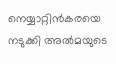നെയ്യാറ്റിൻകരയെ നടുക്കി അൽമയുടെ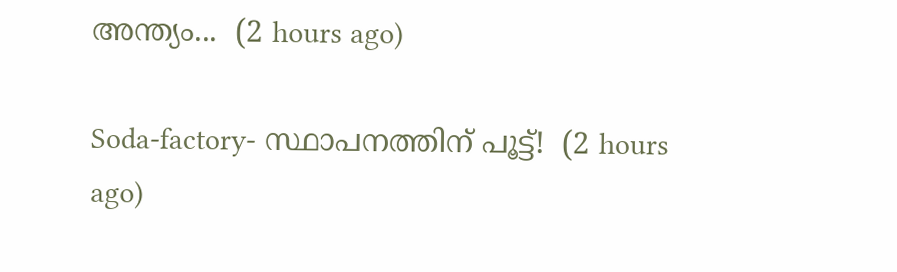അന്ത്യം...  (2 hours ago)

Soda-factory- സ്ഥാപനത്തിന് പൂട്ട്!  (2 hours ago)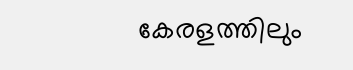കേരളത്തിലും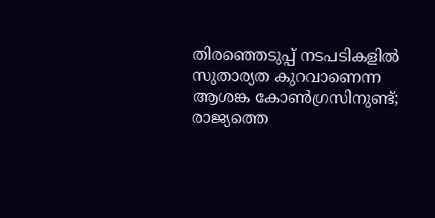തിരഞ്ഞെടുപ്പ് നടപടികളിൽ സുതാര്യത കുറവാണെന്ന ആശങ്ക കോൺഗ്രസിനുണ്ട്; രാജ്യത്തെ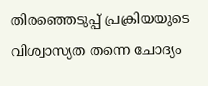തിരഞ്ഞെടുപ്പ് പ്രക്രിയയുടെ വിശ്വാസ്യത തന്നെ ചോദ്യം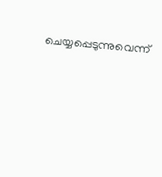ചെയ്യപ്പെടുന്നുവെന്ന്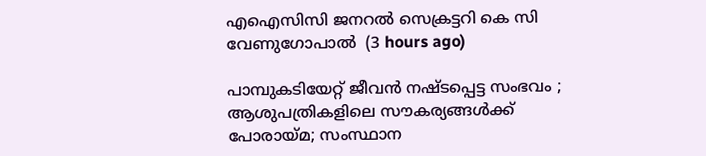എഐസിസി ജനറൽ സെക്രട്ടറി കെ സി വേണുഗോപാൽ  (3 hours ago)

പാമ്പുകടിയേറ്റ് ജീവന്‍ നഷ്ടപ്പെട്ട സംഭവം ; ആശുപത്രികളിലെ സൗകര്യങ്ങൾക്ക് പോരായ്മ; സംസ്ഥാന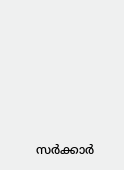സര്‍ക്കാര്‍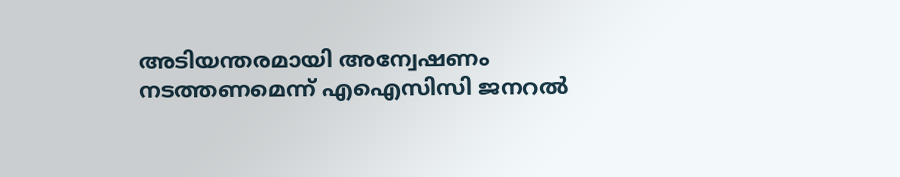അടിയന്തരമായി അന്വേഷണം നടത്തണമെന്ന് എഐസിസി ജനറല്‍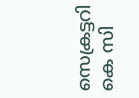സെക്രട്ടറി കെ സി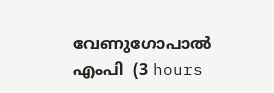വേണുഗോപാല്‍ എംപി  (3 hours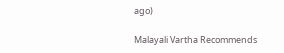ago)

Malayali Vartha Recommends